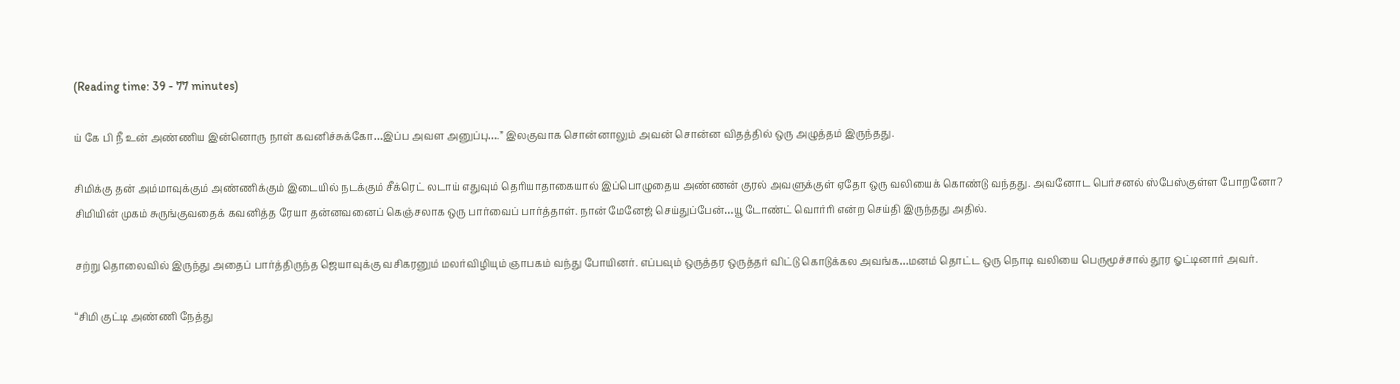(Reading time: 39 - 77 minutes)

ய் கே பி நீ உன் அண்ணிய இன்னொரு நாள் கவனிச்சுக்கோ…இப்ப அவள அனுப்பு….” இலகுவாக சொன்னாலும் அவன் சொன்ன விதத்தில் ஒரு அழுத்தம் இருந்தது.

சிமிக்கு தன் அம்மாவுக்கும் அண்ணிக்கும் இடையில் நடக்கும் சீக்ரெட் லடாய் எதுவும் தெரியாதாகையால் இப்பொழுதைய அண்ணன் குரல் அவளுக்குள் ஏதோ ஒரு வலியைக் கொண்டு வந்தது. அவனோட பெர்சனல் ஸ்பேஸ்குள்ள போறனோ? சிமியின் முகம் சுருங்குவதைக் கவனித்த ரேயா தன்னவனைப் கெஞ்சலாக ஒரு பார்வைப் பார்த்தாள். நான் மேனேஜ் செய்துப்பேன்…யூ டோண்ட் வொர்ரி என்ற செய்தி இருந்தது அதில்.

சற்று தொலைவில் இருந்து அதைப் பார்த்திருந்த ஜெயாவுக்கு வசிகரனும் மலர்விழியும் ஞாபகம் வந்து போயினர். எப்பவும் ஒருத்தர ஒருத்தர் விட்டு கொடுக்கல அவங்க…மனம் தொட்ட ஒரு நொடி வலியை பெருமூச்சால் தூர ஓட்டினார் அவர்.

“சிமி குட்டி அண்ணி நேத்து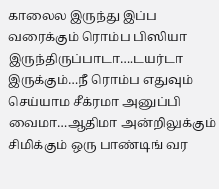காலைல இருந்து இப்ப வரைக்கும் ரொம்ப பிஸியா இருந்திருப்பாடா….டயர்டா இருக்கும்…நீ ரொம்ப எதுவும் செய்யாம சீக்ரமா அனுப்பி வைமா…ஆதிமா அன்றிலுக்கும் சிமிக்கும் ஒரு பாண்டிங் வர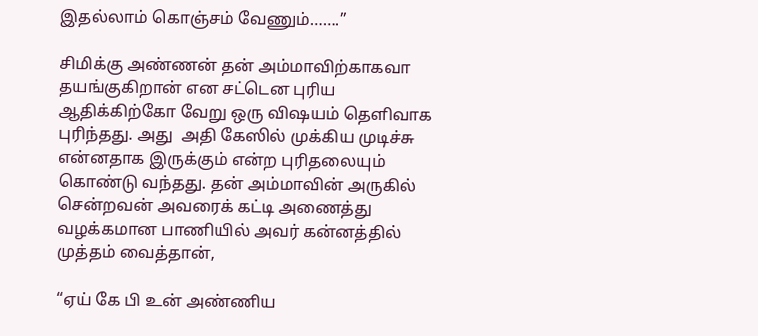இதல்லாம் கொஞ்சம் வேணும்…….”

சிமிக்கு அண்ணன் தன் அம்மாவிற்காகவா தயங்குகிறான் என சட்டென புரிய ஆதிக்கிற்கோ வேறு ஒரு விஷயம் தெளிவாக புரிந்தது. அது  அதி கேஸில் முக்கிய முடிச்சு என்னதாக இருக்கும் என்ற புரிதலையும் கொண்டு வந்தது. தன் அம்மாவின் அருகில் சென்றவன் அவரைக் கட்டி அணைத்து வழக்கமான பாணியில் அவர் கன்னத்தில் முத்தம் வைத்தான்,

“ஏய் கே பி உன் அண்ணிய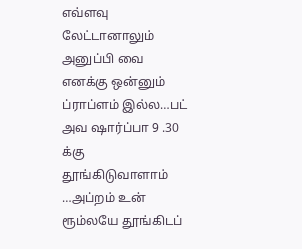எவ்ளவு லேட்டானாலும் அனுப்பி வை எனக்கு ஒன்னும் ப்ராப்ளம் இல்ல…பட் அவ ஷார்ப்பா 9 .30 க்கு தூங்கிடுவாளாம் …அப்றம் உன் ரூம்லயே தூங்கிடப்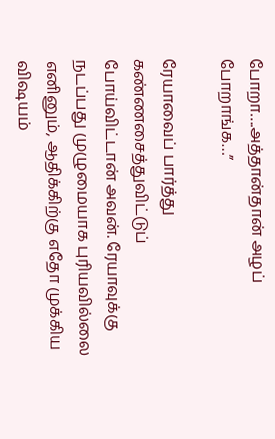போறா….அத்தான்தான் அழப் போறாங்க…”

ரேயாவைப் பார்த்து கண்ணசைத்துவிட்டுப் போய்விட்டான் அவன். ரேயாவுக்கு நடப்பது முழுமையாக புரியவில்லை எனினும், ஆதிக்கிற்கு எதோ முக்கிய விஷயம்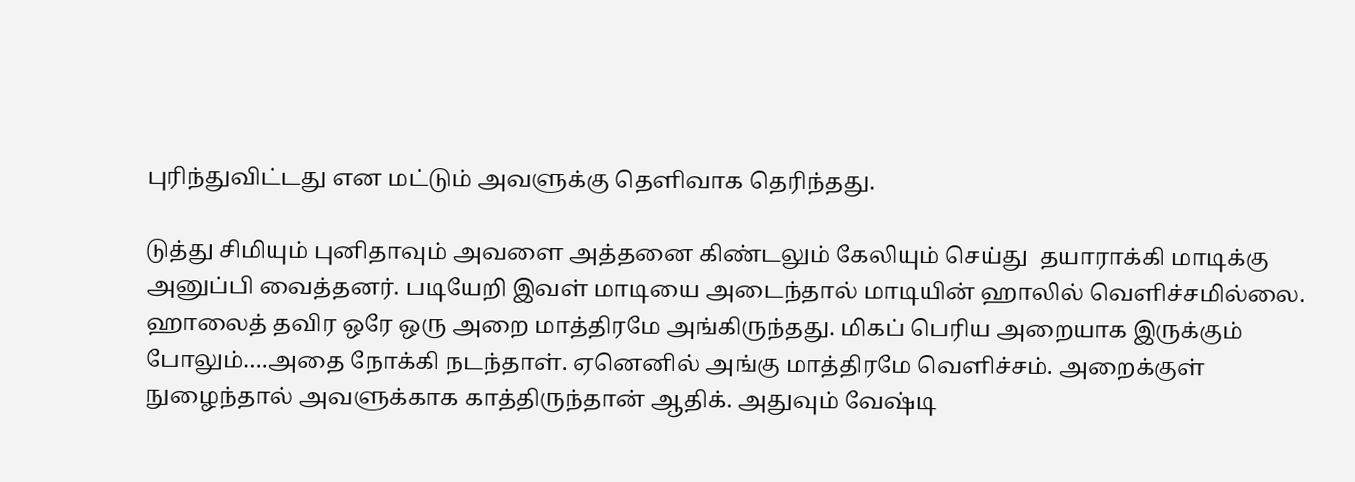புரிந்துவிட்டது என மட்டும் அவளுக்கு தெளிவாக தெரிந்தது.

டுத்து சிமியும் புனிதாவும் அவளை அத்தனை கிண்டலும் கேலியும் செய்து  தயாராக்கி மாடிக்கு அனுப்பி வைத்தனர். படியேறி இவள் மாடியை அடைந்தால் மாடியின் ஹாலில் வெளிச்சமில்லை. ஹாலைத் தவிர ஒரே ஒரு அறை மாத்திரமே அங்கிருந்தது. மிகப் பெரிய அறையாக இருக்கும் போலும்….அதை நோக்கி நடந்தாள். ஏனெனில் அங்கு மாத்திரமே வெளிச்சம். அறைக்குள் நுழைந்தால் அவளுக்காக காத்திருந்தான் ஆதிக். அதுவும் வேஷ்டி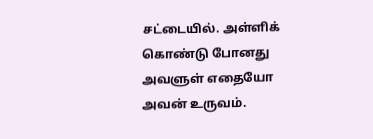சட்டையில். அள்ளிக் கொண்டு போனது அவளுள் எதையோ அவன் உருவம்.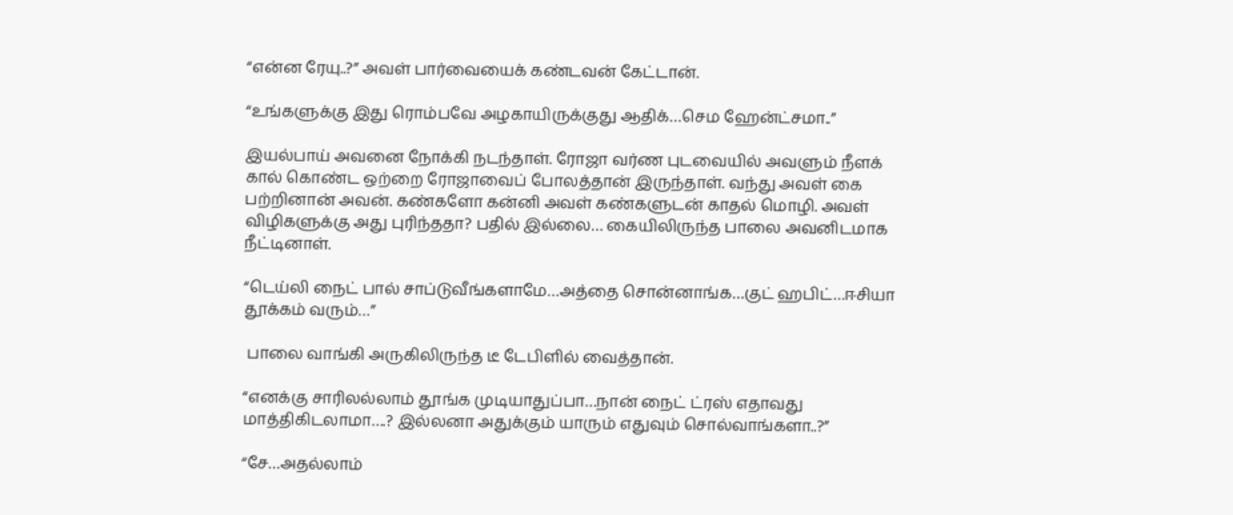“என்ன ரேயு..?” அவள் பார்வையைக் கண்டவன் கேட்டான்.

“உங்களுக்கு இது ரொம்பவே அழகாயிருக்குது ஆதிக்…செம ஹேன்ட்சமா..”

இயல்பாய் அவனை நோக்கி நடந்தாள். ரோஜா வர்ண புடவையில் அவளும் நீளக் கால் கொண்ட ஒற்றை ரோஜாவைப் போலத்தான் இருந்தாள். வந்து அவள் கை பற்றினான் அவன். கண்களோ கன்னி அவள் கண்களுடன் காதல் மொழி. அவள் விழிகளுக்கு அது புரிந்ததா? பதில் இல்லை… கையிலிருந்த பாலை அவனிடமாக நீட்டினாள்.

“டெய்லி நைட் பால் சாப்டுவீங்களாமே…அத்தை சொன்னாங்க…குட் ஹபிட்…ஈசியா தூக்கம் வரும்…”

 பாலை வாங்கி அருகிலிருந்த டீ டேபிளில் வைத்தான்.

“எனக்கு சாரிலல்லாம் தூங்க முடியாதுப்பா…நான் நைட் ட்ரஸ் எதாவது மாத்திகிடலாமா….? இல்லனா அதுக்கும் யாரும் எதுவும் சொல்வாங்களா..?”

“சே…அதல்லாம்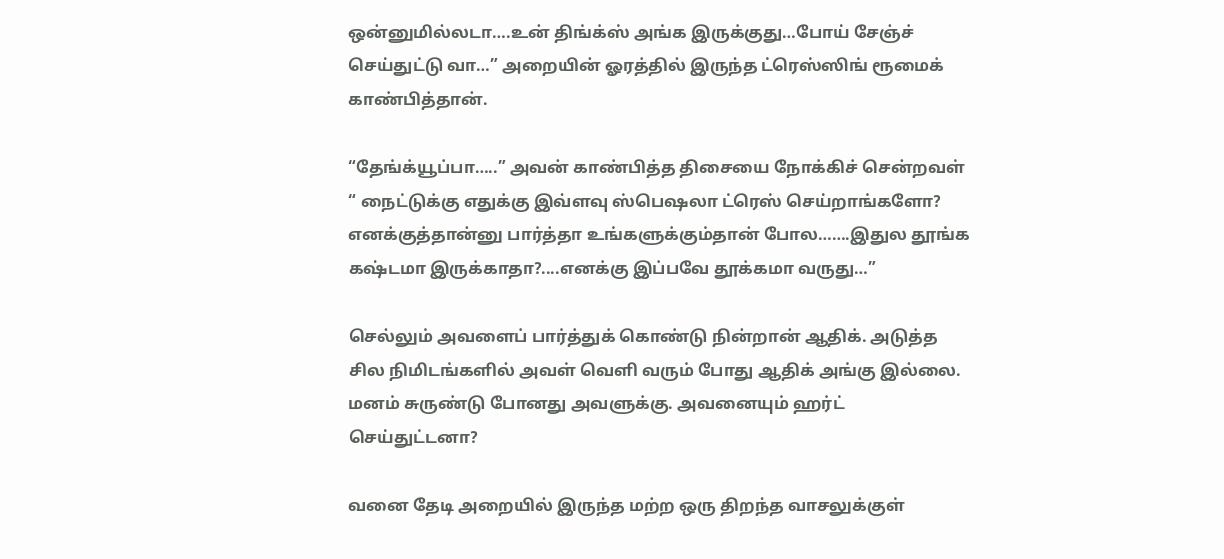ஒன்னுமில்லடா….உன் திங்க்ஸ் அங்க இருக்குது…போய் சேஞ்ச் செய்துட்டு வா…” அறையின் ஓரத்தில் இருந்த ட்ரெஸ்ஸிங் ரூமைக் காண்பித்தான்.

“தேங்க்யூப்பா…..” அவன் காண்பித்த திசையை நோக்கிச் சென்றவள்  “ நைட்டுக்கு எதுக்கு இவ்ளவு ஸ்பெஷலா ட்ரெஸ் செய்றாங்களோ? எனக்குத்தான்னு பார்த்தா உங்களுக்கும்தான் போல…….இதுல தூங்க கஷ்டமா இருக்காதா?....எனக்கு இப்பவே தூக்கமா வருது…”

செல்லும் அவளைப் பார்த்துக் கொண்டு நின்றான் ஆதிக். அடுத்த சில நிமிடங்களில் அவள் வெளி வரும் போது ஆதிக் அங்கு இல்லை. மனம் சுருண்டு போனது அவளுக்கு. அவனையும் ஹர்ட் செய்துட்டனா?

வனை தேடி அறையில் இருந்த மற்ற ஒரு திறந்த வாசலுக்குள்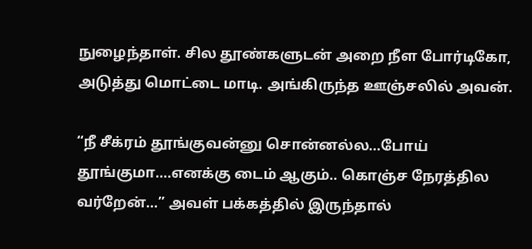நுழைந்தாள். சில தூண்களுடன் அறை நீள போர்டிகோ, அடுத்து மொட்டை மாடி. அங்கிருந்த ஊஞ்சலில் அவன்.

“நீ சீக்ரம் தூங்குவன்னு சொன்னல்ல…போய் தூங்குமா….எனக்கு டைம் ஆகும்.. கொஞ்ச நேரத்தில வர்றேன்…” அவள் பக்கத்தில் இருந்தால்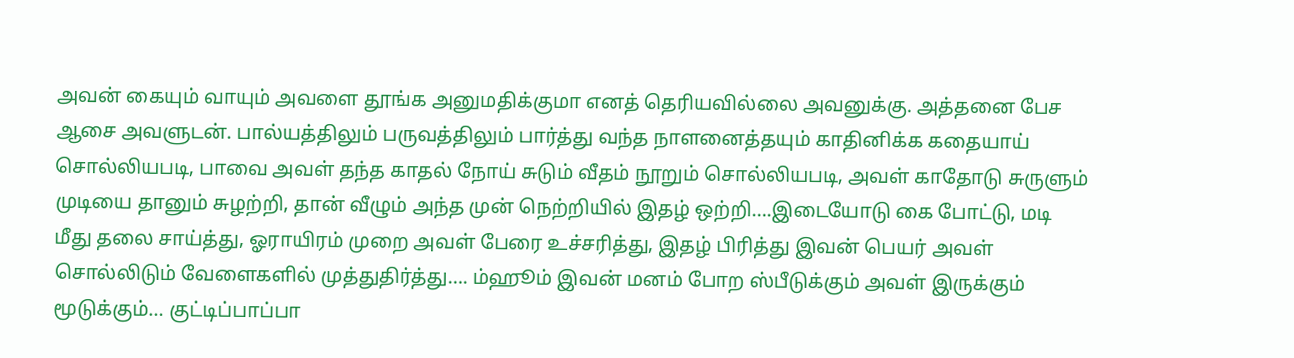அவன் கையும் வாயும் அவளை தூங்க அனுமதிக்குமா எனத் தெரியவில்லை அவனுக்கு. அத்தனை பேச ஆசை அவளுடன். பால்யத்திலும் பருவத்திலும் பார்த்து வந்த நாளனைத்தயும் காதினிக்க கதையாய் சொல்லியபடி, பாவை அவள் தந்த காதல் நோய் சுடும் வீதம் நூறும் சொல்லியபடி, அவள் காதோடு சுருளும் முடியை தானும் சுழற்றி, தான் வீழும் அந்த முன் நெற்றியில் இதழ் ஒற்றி….இடையோடு கை போட்டு, மடி மீது தலை சாய்த்து, ஓராயிரம் முறை அவள் பேரை உச்சரித்து, இதழ் பிரித்து இவன் பெயர் அவள் சொல்லிடும் வேளைகளில் முத்துதிர்த்து…. ம்ஹூம் இவன் மனம் போற ஸ்பீடுக்கும் அவள் இருக்கும் மூடுக்கும்… குட்டிப்பாப்பா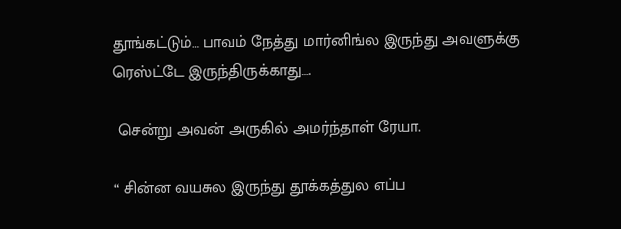தூங்கட்டும்… பாவம் நேத்து மார்னிங்ல இருந்து அவளுக்கு ரெஸ்ட்டே இருந்திருக்காது….

 சென்று அவன் அருகில் அமர்ந்தாள் ரேயா.

“ சின்ன வயசுல இருந்து தூக்கத்துல எப்ப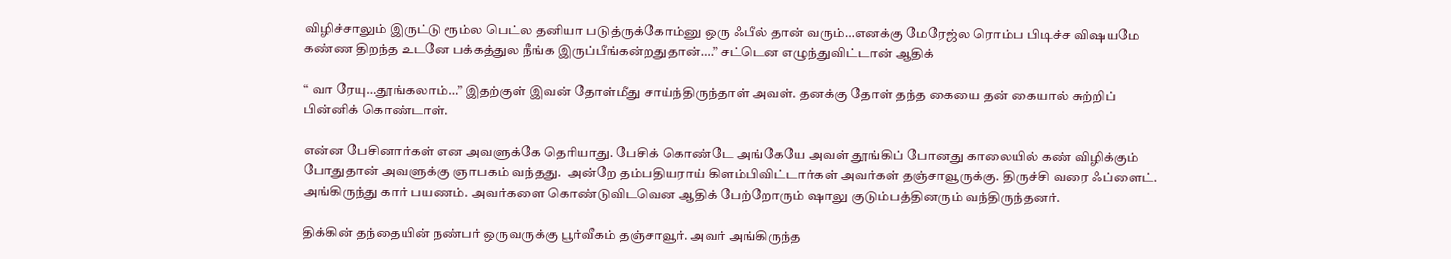விழிச்சாலும் இருட்டு ரூம்ல பெட்ல தனியா படுத்ருக்கோம்னு ஒரு ஃபீல் தான் வரும்…எனக்கு மேரேஜ்ல ரொம்ப பிடிச்ச விஷயமே கண்ண திறந்த உடனே பக்கத்துல நீங்க இருப்பீங்கன்றதுதான்….” சட்டென எழுந்துவிட்டான் ஆதிக்

“ வா ரேயு…தூங்கலாம்…” இதற்குள் இவன் தோள்மீது சாய்ந்திருந்தாள் அவள். தனக்கு தோள் தந்த கையை தன் கையால் சுற்றிப் பின்னிக் கொண்டாள்.

என்ன பேசினார்கள் என அவளுக்கே தெரியாது. பேசிக் கொண்டே அங்கேயே அவள் தூங்கிப் போனது காலையில் கண் விழிக்கும் போதுதான் அவளுக்கு ஞாபகம் வந்தது.  அன்றே தம்பதியராய் கிளம்பிவிட்டார்கள் அவர்கள் தஞ்சாவூருக்கு. திருச்சி வரை ஃப்ளைட்.  அங்கிருந்து கார் பயணம். அவர்களை கொண்டுவிடவென ஆதிக் பேற்றோரும் ஷாலு குடும்பத்தினரும் வந்திருந்தனர்.

திக்கின் தந்தையின் நண்பர் ஒருவருக்கு பூர்வீகம் தஞ்சாவூர். அவர் அங்கிருந்த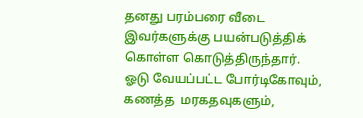தனது பரம்பரை வீடை இவர்களுக்கு பயன்படுத்திக் கொள்ள கொடுத்திருந்தார். ஓடு வேயப்பட்ட போர்டிகோவும், கணத்த  மரகதவுகளும்,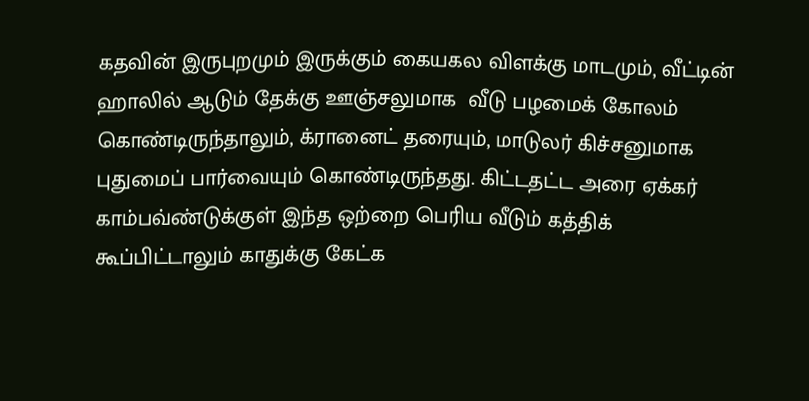கதவின் இருபுறமும் இருக்கும் கையகல விளக்கு மாடமும், வீட்டின் ஹாலில் ஆடும் தேக்கு ஊஞ்சலுமாக  வீடு பழமைக் கோலம் கொண்டிருந்தாலும், க்ரானைட் தரையும், மாடுலர் கிச்சனுமாக புதுமைப் பார்வையும் கொண்டிருந்தது. கிட்டதட்ட அரை ஏக்கர் காம்பவ்ண்டுக்குள் இந்த ஒற்றை பெரிய வீடும் கத்திக் கூப்பிட்டாலும் காதுக்கு கேட்க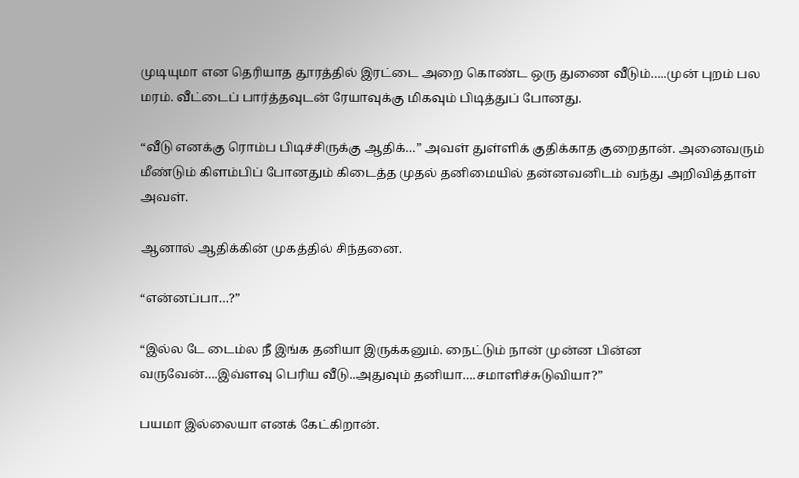முடியுமா என தெரியாத தூரத்தில் இரட்டை அறை கொண்ட ஒரு துணை வீடும்…..முன் புறம் பல மரம். வீட்டைப் பார்த்தவுடன் ரேயாவுக்கு மிகவும் பிடித்துப் போனது.

“வீடு எனக்கு ரொம்ப பிடிச்சிருக்கு ஆதிக்…” அவள் துள்ளிக் குதிக்காத குறைதான். அனைவரும் மீண்டும் கிளம்பிப் போனதும் கிடைத்த முதல் தனிமையில் தன்னவனிடம் வந்து அறிவித்தாள் அவள்.

ஆனால் ஆதிக்கின் முகத்தில் சிந்தனை.

“என்னப்பா…?”

“இல்ல டே டைம்ல நீ இங்க தனியா இருக்கனும். நைட்டும் நான் முன்ன பின்ன வருவேன்….இவ்ளவு பெரிய வீடு..அதுவும் தனியா….சமாளிச்சுடுவியா?”

பயமா இல்லையா எனக் கேட்கிறான்.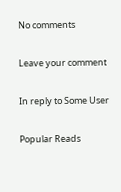No comments

Leave your comment

In reply to Some User

Popular Reads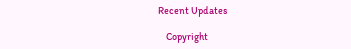Recent Updates

    Copyright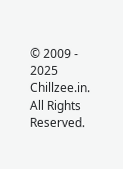© 2009 - 2025 Chillzee.in. All Rights Reserved.